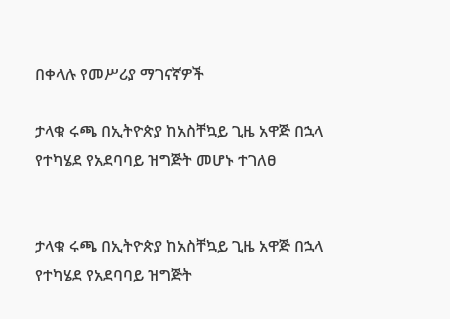በቀላሉ የመሥሪያ ማገናኛዎች

ታላቁ ሩጫ በኢትዮጵያ ከአስቸኳይ ጊዜ አዋጅ በኋላ የተካሄደ የአደባባይ ዝግጅት መሆኑ ተገለፀ


ታላቁ ሩጫ በኢትዮጵያ ከአስቸኳይ ጊዜ አዋጅ በኋላ የተካሄደ የአደባባይ ዝግጅት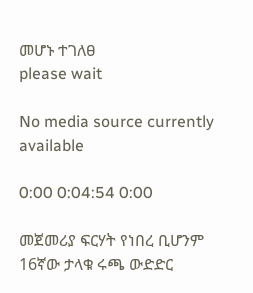መሆኑ ተገለፀ
please wait

No media source currently available

0:00 0:04:54 0:00

መጀመሪያ ፍርሃት የነበረ ቢሆንም 16ኛው ታላቁ ሩጫ ውድድር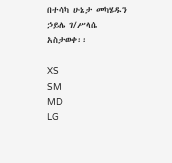በተሳካ ሁኔታ መካሄዱን ኃይሌ ገ/ሥላሴ አስታወቀ፡፡

XS
SM
MD
LG